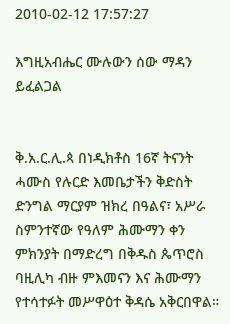2010-02-12 17:57:27

እግዚአብሔር ሙሉውን ሰው ማዳን ይፈልጋል


ቅ.አ.ር.ሊ.ጳ በነዲክቶስ 16ኛ ትናንት ሓሙስ የሉርድ እመቤታችን ቅድስት ድንግል ማርያም ዝክረ በዓልና፣ አሥራ ስምንተኛው የዓለም ሕሙማን ቀን ምክንያት በማድረግ በቅዱስ ጴጥሮስ ባዚሊካ ብዙ ምእመናን እና ሕሙማን የተሳተፉት መሥዋዕተ ቅዳሴ አቅርበዋል።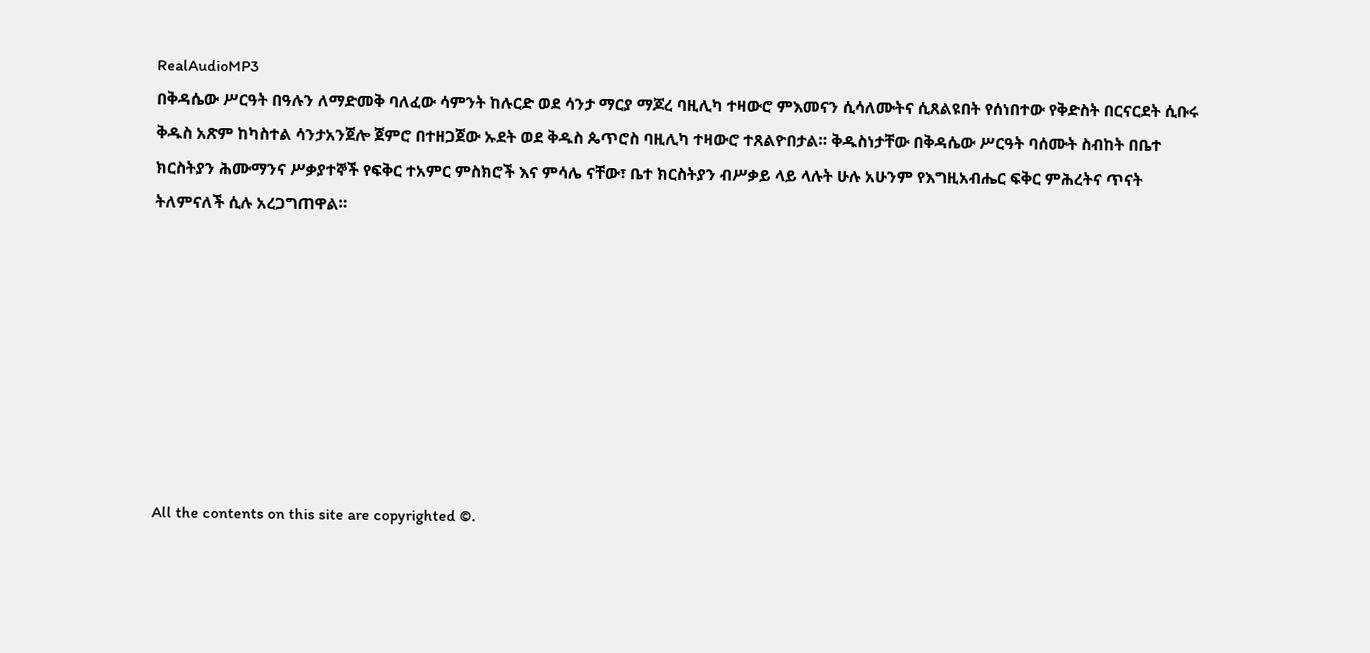RealAudioMP3
በቅዳሴው ሥርዓት በዓሉን ለማድመቅ ባለፈው ሳምንት ከሉርድ ወደ ሳንታ ማርያ ማጆረ ባዚሊካ ተዛውሮ ምእመናን ሲሳለሙትና ሲጸልዩበት የሰነበተው የቅድስት በርናርደት ሲቡሩ ቅዱስ አጽም ከካስተል ሳንታአንጀሎ ጀምሮ በተዘጋጀው ኡደት ወደ ቅዱስ ጴጥሮስ ባዚሊካ ተዛውሮ ተጸልዮበታል። ቅዱስነታቸው በቅዳሴው ሥርዓት ባሰሙት ስብከት በቤተ ክርስትያን ሕሙማንና ሥቃያተኞች የፍቅር ተአምር ምስክሮች እና ምሳሌ ናቸው፣ ቤተ ክርስትያን ብሥቃይ ላይ ላሉት ሁሉ አሁንም የእግዚአብሔር ፍቅር ምሕረትና ጥናት ትለምናለች ሲሉ አረጋግጠዋል።








All the contents on this site are copyrighted ©.